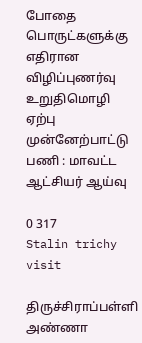போதை பொருட்களுக்கு எதிரான விழிப்புணர்வு உறுதிமொழி ஏற்பு முன்னேற்பாட்டு பணி : மாவட்ட ஆட்சியர் ஆய்வு

0 317
Stalin trichy visit

திருச்சிராப்பள்ளி அண்ணா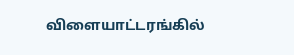விளையாட்டரங்கில்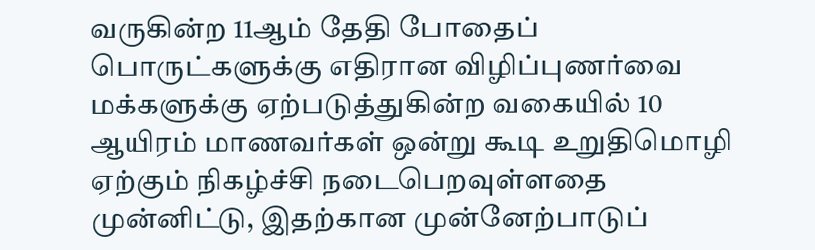வருகின்ற 11ஆம் தேதி போதைப்
பொருட்களுக்கு எதிரான விழிப்புணர்வை மக்களுக்கு ஏற்படுத்துகின்ற வகையில் 10 ஆயிரம் மாணவர்கள் ஒன்று கூடி உறுதிமொழி ஏற்கும் நிகழ்ச்சி நடைபெறவுள்ளதை முன்னிட்டு, இதற்கான முன்னேற்பாடுப்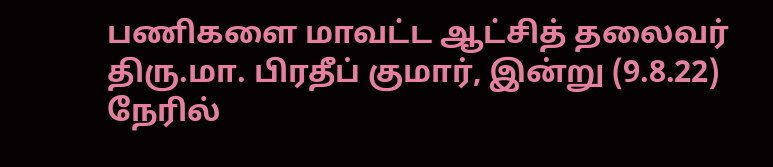பணிகளை மாவட்ட ஆட்சித் தலைவர் திரு.மா. பிரதீப் குமார், இன்று (9.8.22) நேரில்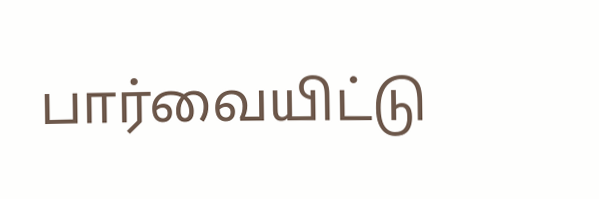பார்வையிட்டு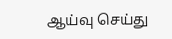ஆய்வு செய்து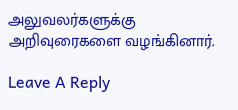அலுவலர்களுக்கு அறிவுரைகளை வழங்கினார்.

Leave A Reply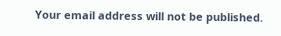Your email address will not be published.